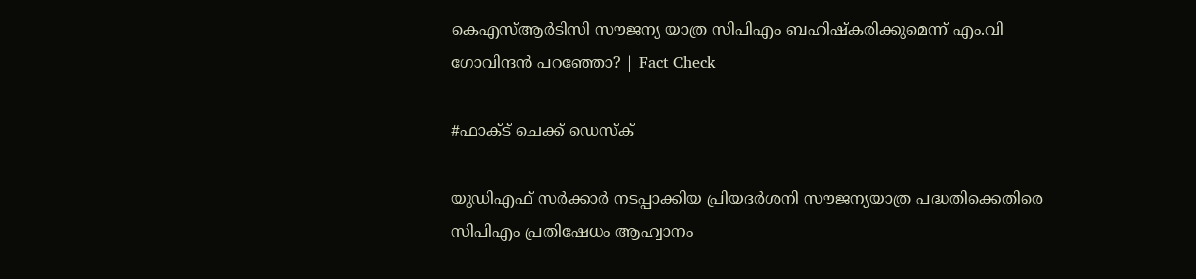കെഎസ്ആർടിസി സൗജന്യ യാത്ര സിപിഎം ബഹിഷ്കരിക്കുമെന്ന് എം.വി ഗോവിന്ദൻ പറഞ്ഞോ? | Fact Check

#ഫാക്ട് ചെക്ക് ഡെസ്ക്

യുഡിഎഫ് സർക്കാർ നടപ്പാക്കിയ പ്രിയദർശനി സൗജന്യയാത്ര പദ്ധതിക്കെതിരെ സിപിഎം പ്രതിഷേധം ആഹ്വാനം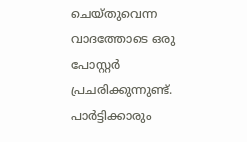ചെയ്തുവെന്ന വാദത്തോടെ ഒരു പോസ്റ്റർ പ്രചരിക്കുന്നുണ്ട്. പാർട്ടിക്കാരും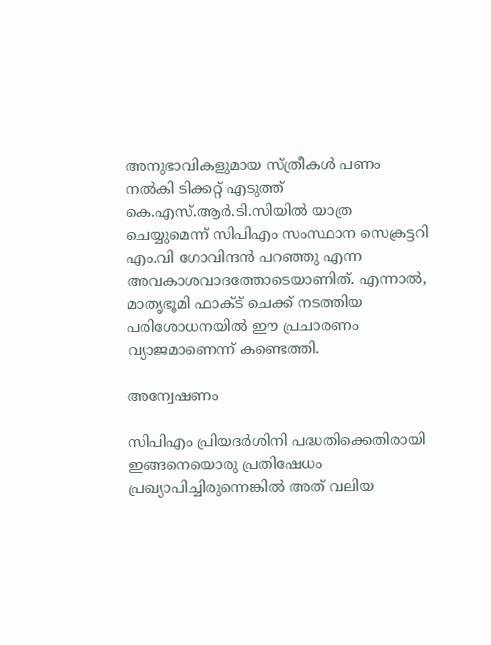അനുഭാവികളുമായ സ്ത്രീകൾ പണം നൽകി ടിക്കറ്റ് എടുത്ത് കെ.എസ്.ആർ.ടി.സിയിൽ യാത്ര ചെയ്യുമെന്ന് സിപിഎം സംസ്ഥാന സെക്രട്ടറി എം.വി ഗോവിന്ദൻ പറഞ്ഞു എന്ന അവകാശവാദത്തോടെയാണിത്. എന്നാൽ, മാതൃഭൂമി ഫാക്ട് ചെക്ക് നടത്തിയ പരിശോധനയിൽ ഈ പ്രചാരണം വ്യാജമാണെന്ന് കണ്ടെത്തി.

അന്വേഷണം

സിപിഎം പ്രിയദർശിനി പദ്ധതിക്കെതിരായി ഇങ്ങനെയൊരു പ്രതിഷേധം പ്രഖ്യാപിച്ചിരുന്നെങ്കിൽ അത് വലിയ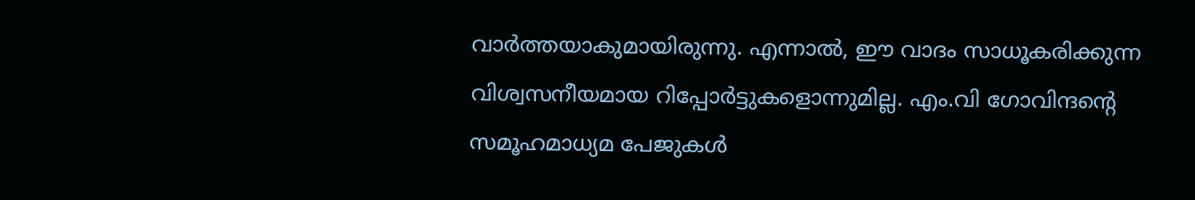വാർത്തയാകുമായിരുന്നു. എന്നാൽ, ഈ വാദം സാധൂകരിക്കുന്ന വിശ്വസനീയമായ റിപ്പോർട്ടുകളൊന്നുമില്ല. എം.വി ഗോവിന്ദന്‍റെ സമൂഹമാധ്യമ പേജുകൾ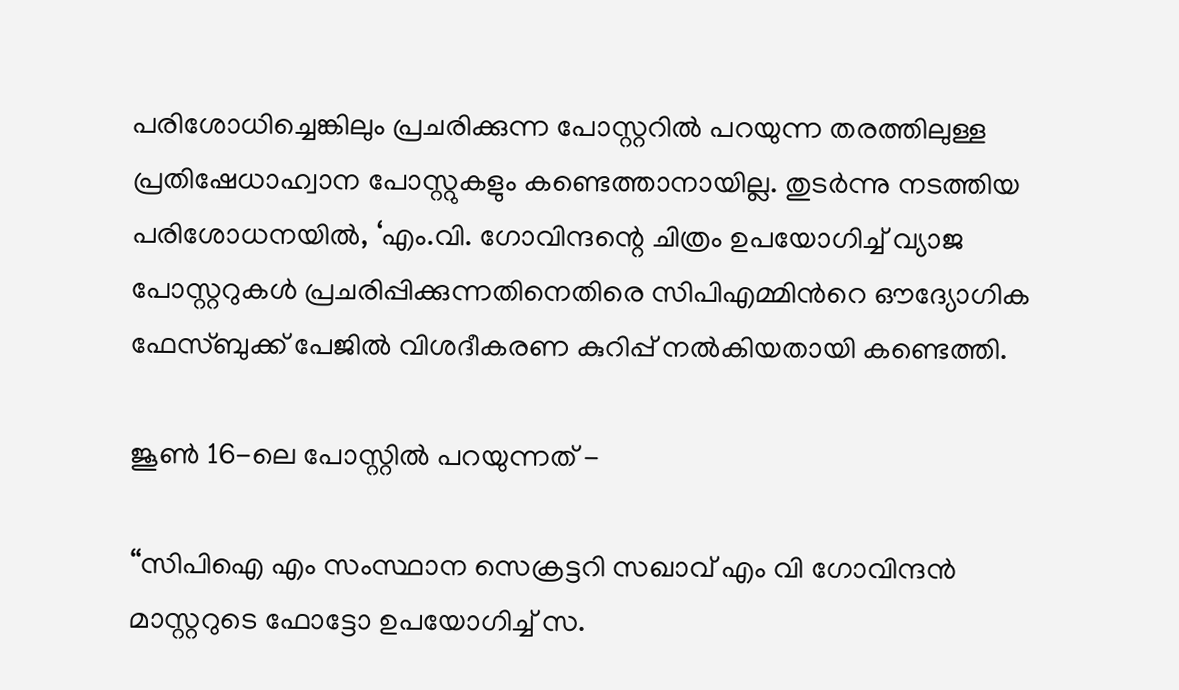പരിശോധിച്ചെങ്കിലും പ്രചരിക്കുന്ന പോസ്റ്ററിൽ പറയുന്ന തരത്തിലുള്ള പ്രതിഷേധാഹ്വാന പോസ്റ്റുകളും കണ്ടെത്താനായില്ല. തുടർന്നു നടത്തിയ പരിശോധനയിൽ, ‘എം.വി. ഗോവിന്ദന്റെ ചിത്രം ഉപയോഗിച്ച് വ്യാജ പോസ്റ്ററുകൾ പ്രചരിപ്പിക്കുന്നതിനെതിരെ സിപിഎമ്മിന്‍റെ ഔദ്യോഗിക ഫേസ്ബുക്ക് പേജിൽ വിശദീകരണ കുറിപ്പ് നൽകിയതായി കണ്ടെത്തി.

ജൂൺ 16-ലെ പോസ്റ്റിൽ പറയുന്നത് -

“സിപിഐ എം സംസ്ഥാന സെക്രട്ടറി സഖാവ് എം വി ഗോവിന്ദൻ മാസ്റ്ററുടെ ഫോട്ടോ ഉപയോഗിച്ച് സ.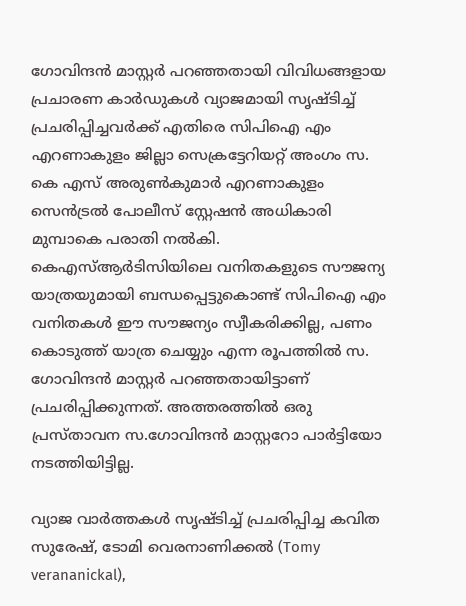ഗോവിന്ദൻ മാസ്റ്റർ പറഞ്ഞതായി വിവിധങ്ങളായ പ്രചാരണ കാർഡുകൾ വ്യാജമായി സൃഷ്ടിച്ച് പ്രചരിപ്പിച്ചവർക്ക് എതിരെ സിപിഐ എം എറണാകുളം ജില്ലാ സെക്രട്ടേറിയറ്റ് അംഗം സ. കെ എസ് അരുൺകുമാർ എറണാകുളം സെൻട്രൽ പോലീസ് സ്റ്റേഷൻ അധികാരി മുമ്പാകെ പരാതി നൽകി. കെഎസ്ആർടിസിയിലെ വനിതകളുടെ സൗജന്യ യാത്രയുമായി ബന്ധപ്പെട്ടുകൊണ്ട് സിപിഐ എം വനിതകൾ ഈ സൗജന്യം സ്വീകരിക്കില്ല, പണം കൊടുത്ത് യാത്ര ചെയ്യും എന്ന രൂപത്തിൽ സ. ഗോവിന്ദൻ മാസ്റ്റർ പറഞ്ഞതായിട്ടാണ് പ്രചരിപ്പിക്കുന്നത്. അത്തരത്തിൽ ഒരു പ്രസ്താവന സ.ഗോവിന്ദൻ മാസ്റ്ററോ പാർട്ടിയോ നടത്തിയിട്ടില്ല.

വ്യാജ വാർത്തകൾ സൃഷ്ടിച്ച് പ്രചരിപ്പിച്ച കവിത സുരേഷ്, ടോമി വെരനാണിക്കൽ (Tomy verananickal),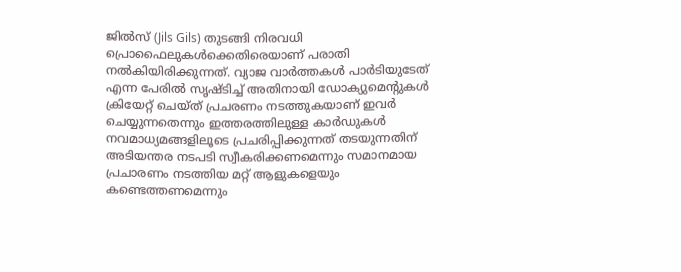ജിൽസ് (Jils Gils) തുടങ്ങി നിരവധി പ്രൊഫൈലുകൾക്കെതിരെയാണ് പരാതി നൽകിയിരിക്കുന്നത്. വ്യാജ വാർത്തകൾ പാർടിയുടേത് എന്ന പേരിൽ സൃഷ്ടിച്ച് അതിനായി ഡോക്യുമെന്റുകൾ ക്രിയേറ്റ് ചെയ്ത് പ്രചരണം നടത്തുകയാണ് ഇവർ ചെയ്യുന്നതെന്നും ഇത്തരത്തിലുള്ള കാർഡുകൾ നവമാധ്യമങ്ങളിലൂടെ പ്രചരിപ്പിക്കുന്നത് തടയുന്നതിന് അടിയന്തര നടപടി സ്വീകരിക്കണമെന്നും സമാനമായ പ്രചാരണം നടത്തിയ മറ്റ് ആളുകളെയും കണ്ടെത്തണമെന്നും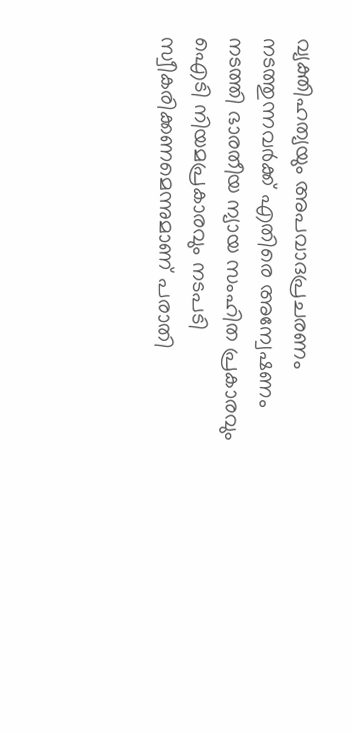വ്യക്തിഹത്യയും അപവാദപ്രചരണം നടത്തുന്നവർക്ക് എതിരെ അന്വേഷണം നടത്തി ഭാരതീയ ന്യായ സംഹിത പ്രകാരവും ഐടി നിയമപ്രകാരവും നടപടി സ്വീകരിക്കണമെന്നുമാണ് പരാതി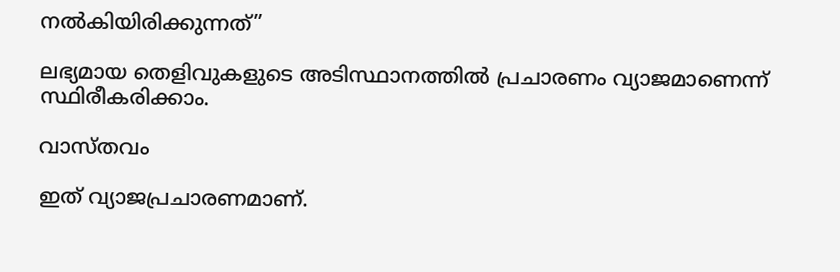നൽകിയിരിക്കുന്നത്”

ലഭ്യമായ തെളിവുകളുടെ അടിസ്ഥാനത്തിൽ പ്രചാരണം വ്യാജമാണെന്ന് സ്ഥിരീകരിക്കാം.

വാസ്തവം

ഇത് വ്യാജപ്രചാരണമാണ്.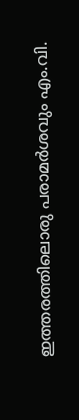ഇത്തരത്തിലൊരു പരാമർശവും എം.വി.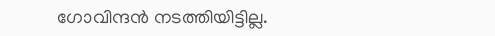ഗോവിന്ദൻ നടത്തിയിട്ടില്ല.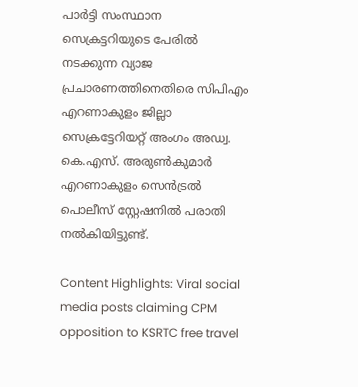പാർട്ടി സംസ്ഥാന സെക്രട്ടറിയുടെ പേരിൽ നടക്കുന്ന വ്യാജ പ്രചാരണത്തിനെതിരെ സിപിഎം എറണാകുളം ജില്ലാ സെക്രട്ടേറിയറ്റ് അംഗം അഡ്വ. കെ.എസ്. അരുൺകുമാർ എറണാകുളം സെൻട്രൽ പൊലീസ് സ്റ്റേഷനിൽ പരാതി നൽകിയിട്ടുണ്ട്.

Content Highlights: Viral social media posts claiming CPM opposition to KSRTC free travel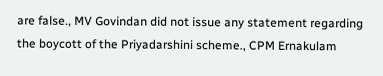are false., MV Govindan did not issue any statement regarding the boycott of the Priyadarshini scheme., CPM Ernakulam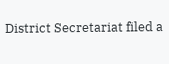District Secretariat filed a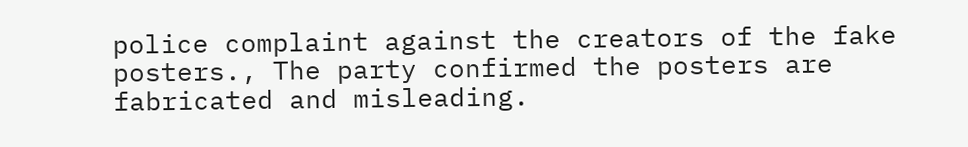police complaint against the creators of the fake posters., The party confirmed the posters are fabricated and misleading.